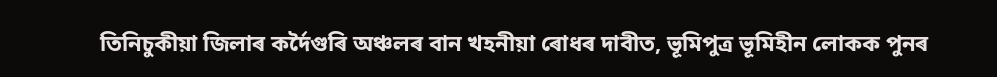তিনিচুকীয়া জিলাৰ কৰ্দৈগুৰি অঞ্চলৰ বান খহনীয়া ৰোধৰ দাবীত, ভূমিপুত্ৰ ভূমিহীন লোকক পুনৰ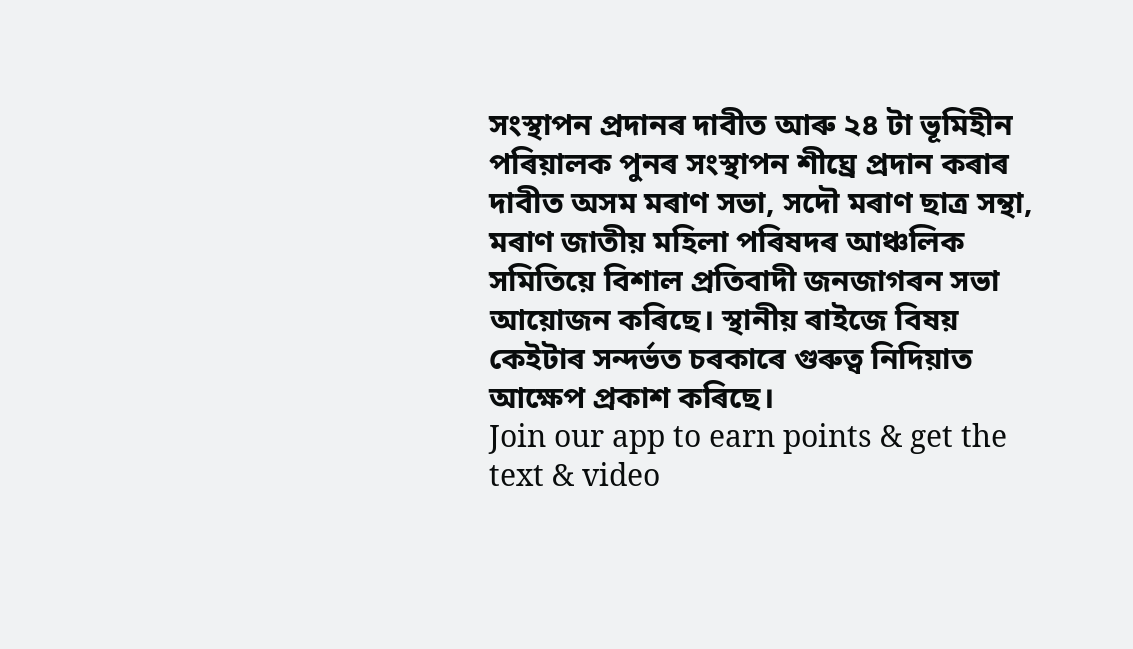সংস্থাপন প্ৰদানৰ দাবীত আৰু ২৪ টা ভূমিহীন পৰিয়ালক পুনৰ সংস্থাপন শীঘ্ৰে প্ৰদান কৰাৰ দাবীত অসম মৰাণ সভা, সদৌ মৰাণ ছাত্ৰ সন্থা, মৰাণ জাতীয় মহিলা পৰিষদৰ আঞ্চলিক সমিতিয়ে বিশাল প্ৰতিবাদী জনজাগৰন সভা আয়োজন কৰিছে। স্থানীয় ৰাইজে বিষয় কেইটাৰ সন্দৰ্ভত চৰকাৰে গুৰুত্ব নিদিয়াত আক্ষেপ প্ৰকাশ কৰিছে।
Join our app to earn points & get the text & video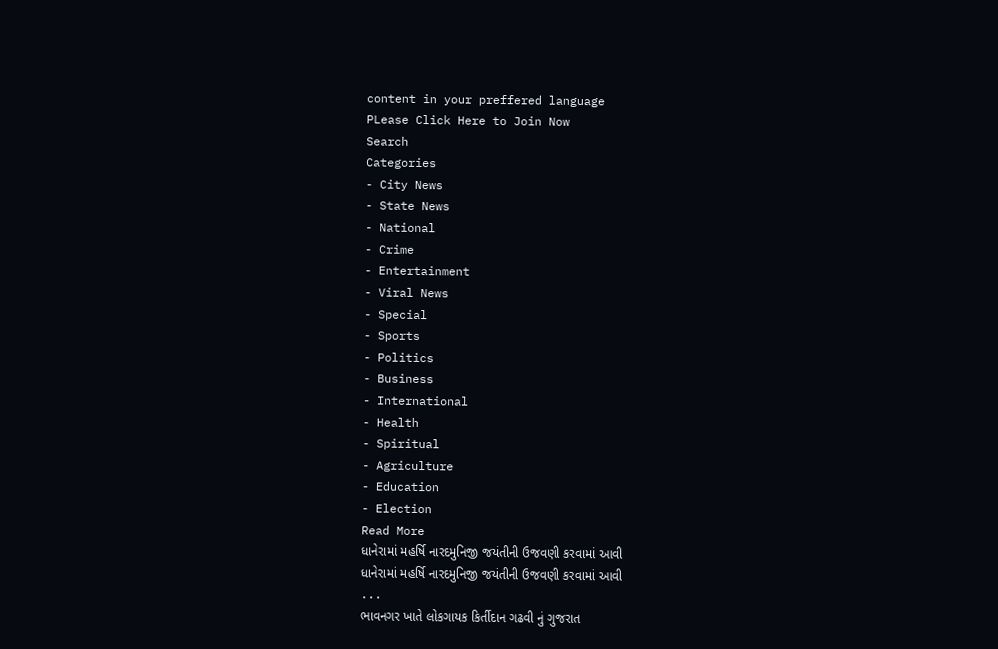content in your preffered language
PLease Click Here to Join Now
Search
Categories
- City News
- State News
- National
- Crime
- Entertainment
- Viral News
- Special
- Sports
- Politics
- Business
- International
- Health
- Spiritual
- Agriculture
- Education
- Election
Read More
ધાનેરામાં મહર્ષિ નારદમુનિજી જયંતીની ઉજવણી કરવામાં આવી
ધાનેરામાં મહર્ષિ નારદમુનિજી જયંતીની ઉજવણી કરવામાં આવી
...
ભાવનગર ખાતે લોકગાયક કિર્તીદાન ગઢવી નું ગુજરાત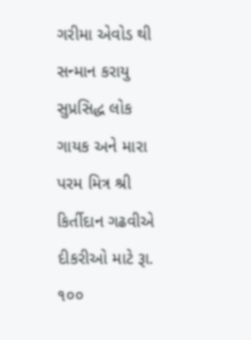ગરીમા એવોડ થી સન્માન કરાયુ
સુપ્રસિદ્ધ લોક ગાયક અને મારા પરમ મિત્ર શ્રી કિર્તીદાન ગઢવીએ દીકરીઓ માટે રૂા. ૧૦૦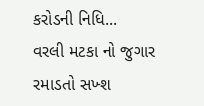કરોડની નિધિ...
વરલી મટકા નો જુગાર રમાડતો સખ્શ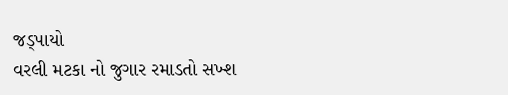જડ્પાયો
વરલી મટકા નો જુગાર રમાડતો સખ્શ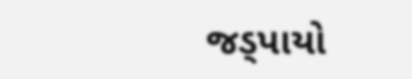જડ્પાયો